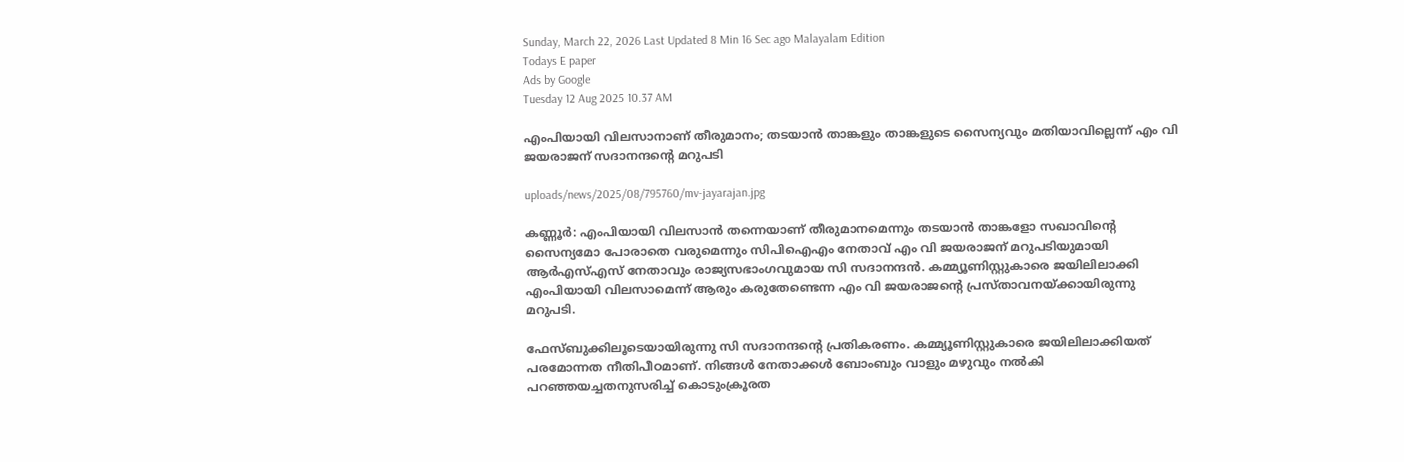Sunday, March 22, 2026 Last Updated 8 Min 16 Sec ago Malayalam Edition
Todays E paper
Ads by Google
Tuesday 12 Aug 2025 10.37 AM

എംപിയായി വിലസാനാണ് തീരുമാനം; തടയാന്‍ താങ്കളും താങ്കളുടെ സൈന്യവും മതിയാവില്ലെന്ന് എം വി ജയരാജന് സദാനന്ദന്റെ മറുപടി

uploads/news/2025/08/795760/mv-jayarajan.jpg

കണ്ണൂര്‍: എംപിയായി വിലസാന്‍ തന്നെയാണ് തീരുമാനമെന്നും തടയാന്‍ താങ്കളോ സഖാവിന്റെ സൈന്യമോ പോരാതെ വരുമെന്നും സിപിഐഎം നേതാവ് എം വി ജയരാജന് മറുപടിയുമായി ആര്‍എസ്എസ് നേതാവും രാജ്യസഭാംഗവുമായ സി സദാനന്ദന്‍. കമ്മ്യൂണിസ്റ്റുകാരെ ജയിലിലാക്കി എംപിയായി വിലസാമെന്ന് ആരും കരുതേണ്ടെന്ന എം വി ജയരാജന്റെ പ്രസ്താവനയ്ക്കായിരുന്നു മറുപടി.

ഫേസ്ബുക്കിലൂടെയായിരുന്നു സി സദാനന്ദന്റെ പ്രതികരണം. കമ്മ്യൂണിസ്റ്റുകാരെ ജയിലിലാക്കിയത് പരമോന്നത നീതിപീഠമാണ്. നിങ്ങള്‍ നേതാക്കള്‍ ബോംബും വാളും മഴുവും നല്‍കി പറഞ്ഞയച്ചതനുസരിച്ച് കൊടുംക്രൂരത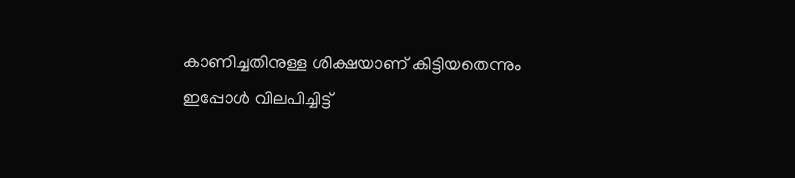കാണിച്ചതിനുള്ള ശിക്ഷയാണ് കിട്ടിയതെന്നും ഇപ്പോള്‍ വിലപിച്ചിട്ട്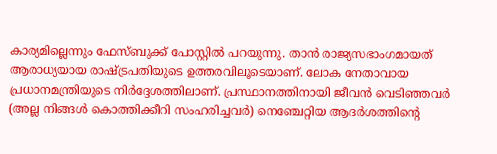കാര്യമില്ലെന്നും ഫേസ്ബുക്ക് പോസ്റ്റില്‍ പറയുന്നു. താന്‍ രാജ്യസഭാംഗമായത് ആരാധ്യയായ രാഷ്ട്രപതിയുടെ ഉത്തരവിലൂടെയാണ്. ലോക നേതാവായ പ്രധാനമന്ത്രിയുടെ നിര്‍ദ്ദേശത്തിലാണ്. പ്രസ്ഥാനത്തിനായി ജീവന്‍ വെടിഞ്ഞവര്‍ (അല്ല നിങ്ങള്‍ കൊത്തിക്കീറി സംഹരിച്ചവര്‍) നെഞ്ചേറ്റിയ ആദര്‍ശത്തിന്റെ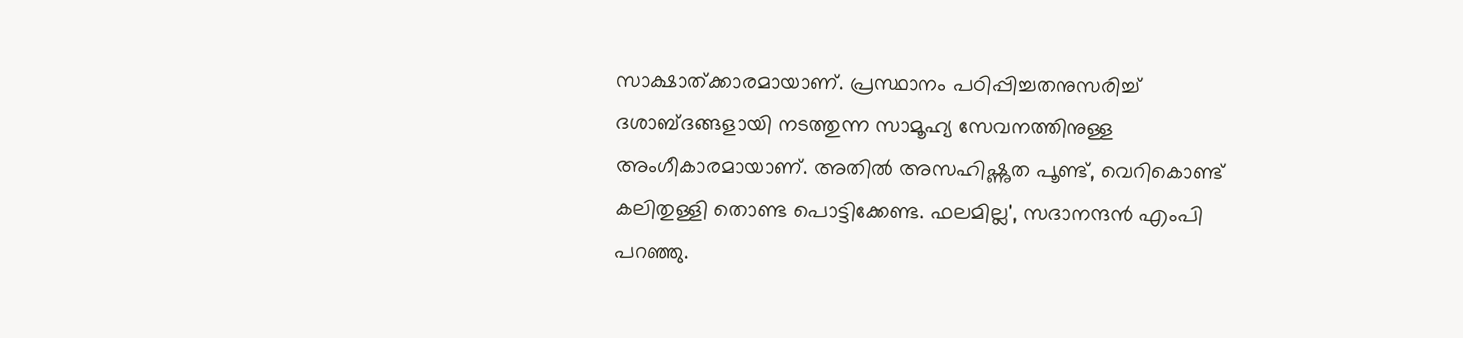സാക്ഷാത്ക്കാരമായാണ്. പ്രസ്ഥാനം പഠിപ്പിച്ചതനുസരിച്ച് ദശാബ്ദങ്ങളായി നടത്തുന്ന സാമൂഹ്യ സേവനത്തിനുള്ള അംഗീകാരമായാണ്. അതില്‍ അസഹിഷ്ണുത പൂണ്ട്, വെറികൊണ്ട് കലിതുള്ളി തൊണ്ട പൊട്ടിക്കേണ്ട. ഫലമില്ല', സദാനന്ദന്‍ എംപി പറഞ്ഞു.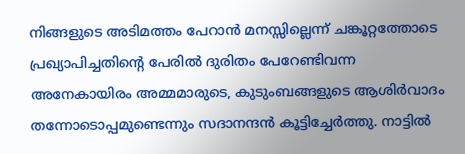നിങ്ങളുടെ അടിമത്തം പേറാന്‍ മനസ്സില്ലെന്ന് ചങ്കൂറ്റത്തോടെ പ്രഖ്യാപിച്ചതിന്റെ പേരില്‍ ദുരിതം പേറേണ്ടിവന്ന അനേകായിരം അമ്മമാരുടെ, കുടുംബങ്ങളുടെ ആശിര്‍വാദം തന്നോടൊപ്പമുണ്ടെന്നും സദാനന്ദന്‍ കൂട്ടിച്ചേര്‍ത്തു. നാട്ടില്‍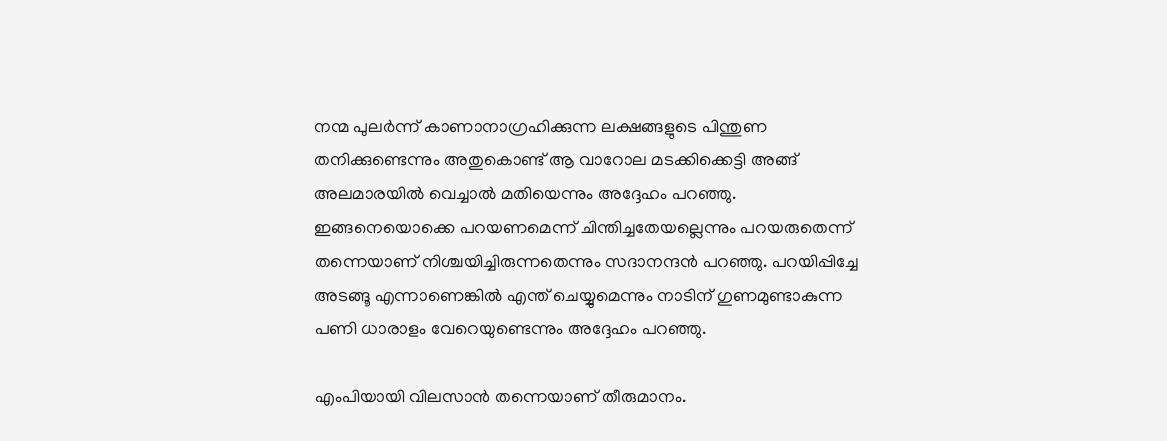നന്മ പുലര്‍ന്ന് കാണാനാഗ്രഹിക്കുന്ന ലക്ഷങ്ങളുടെ പിന്തുണ തനിക്കുണ്ടെന്നും അതുകൊണ്ട് ആ വാറോല മടക്കിക്കെട്ടി അങ്ങ് അലമാരയില്‍ വെച്ചാല്‍ മതിയെന്നും അദ്ദേഹം പറഞ്ഞു. ഇങ്ങനെയൊക്കെ പറയണമെന്ന് ചിന്തിച്ചതേയല്ലെന്നും പറയരുതെന്ന് തന്നെയാണ് നിശ്ചയിച്ചിരുന്നതെന്നും സദാനന്ദന്‍ പറഞ്ഞു. പറയിപ്പിച്ചേ അടങ്ങൂ എന്നാണെങ്കില്‍ എന്ത് ചെയ്യുമെന്നും നാടിന് ഗുണമുണ്ടാകുന്ന പണി ധാരാളം വേറെയുണ്ടെന്നും അദ്ദേഹം പറഞ്ഞു.

എംപിയായി വിലസാന്‍ തന്നെയാണ് തീരുമാനം.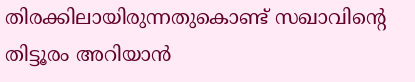തിരക്കിലായിരുന്നതുകൊണ്ട് സഖാവിന്റെ തിട്ടൂരം അറിയാന്‍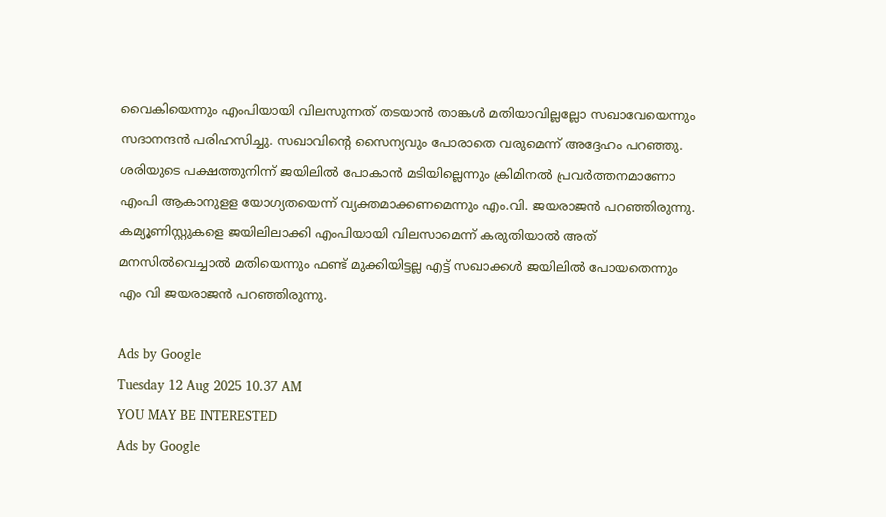വൈകിയെന്നും എംപിയായി വിലസുന്നത് തടയാന്‍ താങ്കള്‍ മതിയാവില്ലല്ലോ സഖാവേയെന്നും സദാനന്ദന്‍ പരിഹസിച്ചു. സഖാവിന്റെ സൈന്യവും പോരാതെ വരുമെന്ന് അദ്ദേഹം പറഞ്ഞു. ശരിയുടെ പക്ഷത്തുനിന്ന് ജയിലില്‍ പോകാന്‍ മടിയില്ലെന്നും ക്രിമിനല്‍ പ്രവര്‍ത്തനമാണോ എംപി ആകാനുളള യോഗ്യതയെന്ന് വ്യക്തമാക്കണമെന്നും എം.വി. ജയരാജന്‍ പറഞ്ഞിരുന്നു. കമ്യൂണിസ്റ്റുകളെ ജയിലിലാക്കി എംപിയായി വിലസാമെന്ന് കരുതിയാല്‍ അത് മനസില്‍വെച്ചാല്‍ മതിയെന്നും ഫണ്ട് മുക്കിയിട്ടല്ല എട്ട് സഖാക്കള്‍ ജയിലില്‍ പോയതെന്നും എം വി ജയരാജന്‍ പറഞ്ഞിരുന്നു.

Ads by Google
Tuesday 12 Aug 2025 10.37 AM
YOU MAY BE INTERESTED
Ads by Google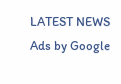LATEST NEWS
Ads by Google